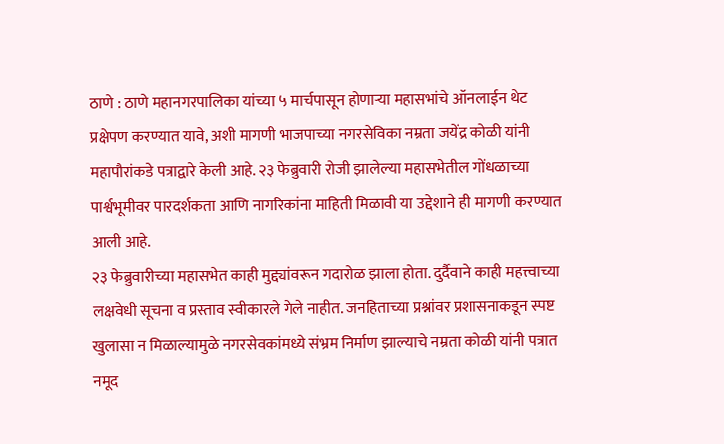ठाणे : ठाणे महानगरपालिका यांच्या ५ मार्चपासून होणाऱ्या महासभांचे ऑनलाईन थेट प्रक्षेपण करण्यात यावे, अशी मागणी भाजपाच्या नगरसेविका नम्रता जयेंद्र कोळी यांनी महापौरांकडे पत्राद्वारे केली आहे. २३ फेब्रुवारी रोजी झालेल्या महासभेतील गोंधळाच्या पार्श्वभूमीवर पारदर्शकता आणि नागरिकांना माहिती मिळावी या उद्देशाने ही मागणी करण्यात आली आहे.
२३ फेब्रुवारीच्या महासभेत काही मुद्द्यांवरून गदारोळ झाला होता. दुर्दैवाने काही महत्त्वाच्या लक्षवेधी सूचना व प्रस्ताव स्वीकारले गेले नाहीत. जनहिताच्या प्रश्नांवर प्रशासनाकडून स्पष्ट खुलासा न मिळाल्यामुळे नगरसेवकांमध्ये संभ्रम निर्माण झाल्याचे नम्रता कोळी यांनी पत्रात नमूद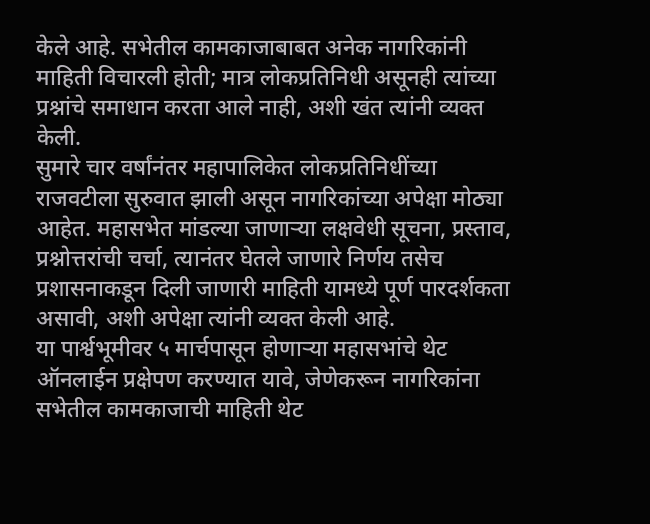केले आहे. सभेतील कामकाजाबाबत अनेक नागरिकांनी माहिती विचारली होती; मात्र लोकप्रतिनिधी असूनही त्यांच्या प्रश्नांचे समाधान करता आले नाही, अशी खंत त्यांनी व्यक्त केली.
सुमारे चार वर्षांनंतर महापालिकेत लोकप्रतिनिधींच्या राजवटीला सुरुवात झाली असून नागरिकांच्या अपेक्षा मोठ्या आहेत. महासभेत मांडल्या जाणाऱ्या लक्षवेधी सूचना, प्रस्ताव, प्रश्नोत्तरांची चर्चा, त्यानंतर घेतले जाणारे निर्णय तसेच प्रशासनाकडून दिली जाणारी माहिती यामध्ये पूर्ण पारदर्शकता असावी, अशी अपेक्षा त्यांनी व्यक्त केली आहे.
या पार्श्वभूमीवर ५ मार्चपासून होणाऱ्या महासभांचे थेट ऑनलाईन प्रक्षेपण करण्यात यावे, जेणेकरून नागरिकांना सभेतील कामकाजाची माहिती थेट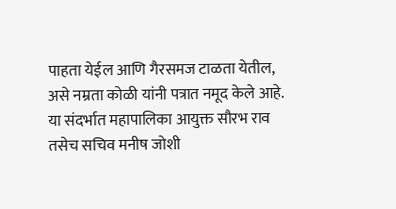पाहता येईल आणि गैरसमज टाळता येतील, असे नम्रता कोळी यांनी पत्रात नमूद केले आहे.
या संदर्भात महापालिका आयुक्त सौरभ राव तसेच सचिव मनीष जोशी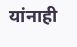यांनाही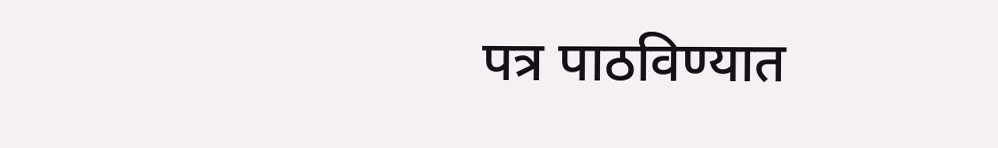पत्र पाठविण्यात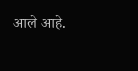आले आहे.